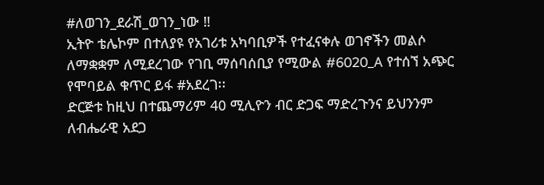#ለወገን_ደራሽ_ወገን_ነው ‼
ኢትዮ ቴሌኮም በተለያዩ የአገሪቱ አካባቢዎች የተፈናቀሉ ወገኖችን መልሶ ለማቋቋም ለሚደረገው የገቢ ማሰባሰቢያ የሚውል #6020_A የተሰኘ አጭር የሞባይል ቁጥር ይፋ #አደረገ፡፡
ድርጅቱ ከዚህ በተጨማሪም 40 ሚሊዮን ብር ድጋፍ ማድረጉንና ይህንንም ለብሔራዊ አደጋ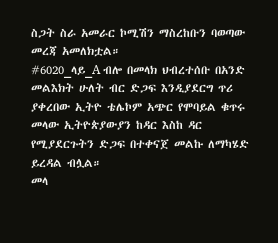ስጋት ስራ አመራር ኮሚሽን ማስረከቡን ባወጣው መረጃ አመለክቷል።
#6020_ላይ_A ብሎ በመላክ ህብረተሰቡ በአንድ መልእክት ሁለት ብር ድጋፍ እንዲያደርግ ጥሪ ያቀረበው ኢትዮ ቴሌኮም አጭር የሞባይል ቁጥሩ መላው ኢትዮጵያውያን ከዳር እስከ ዳር የሚያደርጉትን ድጋፍ በተቀናጀ መልኩ ለማካሄድ ይረዳል ብሏል።
መላ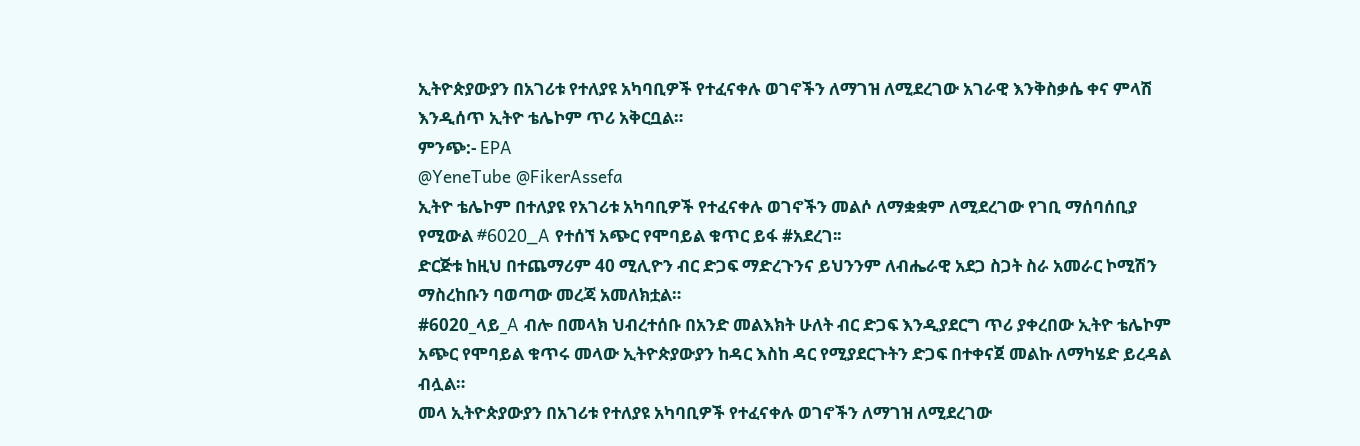ኢትዮጵያውያን በአገሪቱ የተለያዩ አካባቢዎች የተፈናቀሉ ወገኖችን ለማገዝ ለሚደረገው አገራዊ እንቅስቃሴ ቀና ምላሽ እንዲሰጥ ኢትዮ ቴሌኮም ጥሪ አቅርቧል።
ምንጭ:- EPA
@YeneTube @FikerAssefa
ኢትዮ ቴሌኮም በተለያዩ የአገሪቱ አካባቢዎች የተፈናቀሉ ወገኖችን መልሶ ለማቋቋም ለሚደረገው የገቢ ማሰባሰቢያ የሚውል #6020_A የተሰኘ አጭር የሞባይል ቁጥር ይፋ #አደረገ፡፡
ድርጅቱ ከዚህ በተጨማሪም 40 ሚሊዮን ብር ድጋፍ ማድረጉንና ይህንንም ለብሔራዊ አደጋ ስጋት ስራ አመራር ኮሚሽን ማስረከቡን ባወጣው መረጃ አመለክቷል።
#6020_ላይ_A ብሎ በመላክ ህብረተሰቡ በአንድ መልእክት ሁለት ብር ድጋፍ እንዲያደርግ ጥሪ ያቀረበው ኢትዮ ቴሌኮም አጭር የሞባይል ቁጥሩ መላው ኢትዮጵያውያን ከዳር እስከ ዳር የሚያደርጉትን ድጋፍ በተቀናጀ መልኩ ለማካሄድ ይረዳል ብሏል።
መላ ኢትዮጵያውያን በአገሪቱ የተለያዩ አካባቢዎች የተፈናቀሉ ወገኖችን ለማገዝ ለሚደረገው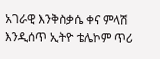አገራዊ እንቅስቃሴ ቀና ምላሽ እንዲሰጥ ኢትዮ ቴሌኮም ጥሪ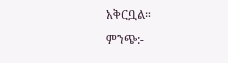አቅርቧል።
ምንጭ:-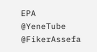EPA
@YeneTube @FikerAssefa